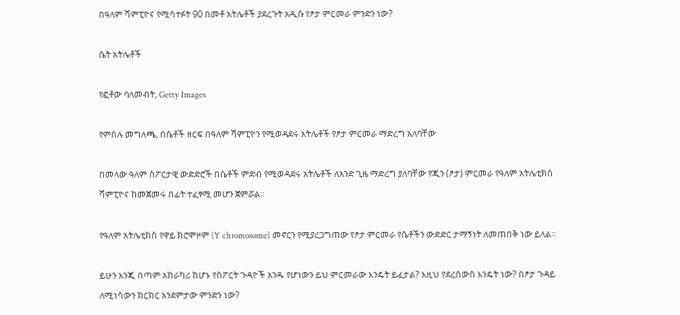በዓለም ሻምፒዮና የሚሳተፉት 90 በመቶ አትሌቶች ያደረጉት አዲሱ የፆታ ምርመራ ምንድን ነው?

ሴት አትሌቶች

የፎቶው ባለመብት, Getty Images

የምስሉ መግለጫ, በሴቶች ዘርፍ በዓለም ሻምፒዮን የሚወዳደሩ አትሌቶች የፆታ ምርመራ ማድረግ አለባቸው

በመላው ዓለም ስፖርታዊ ውድድሮች በሴቶች ምድብ የሚወዳደሩ አትሌቶች ለአንድ ጊዜ ማድረግ ያለባቸው የጂን (ፆታ) ምርመራ የዓለም አትሌቲክስ ሻምፒዮና ከመጀመሩ በፊት ተፈፃሚ መሆን ጀምሯል።

የዓለም አትሌቲክስ የዋይ ክሮሞዞም (Y chromosome) መኖርን የሚያረጋግጠው የፆታ ምርመራ የሴቶችን ውድድር ታማኝነት ለመጠበቅ ነው ይላል።

ይሁን እንጂ በጣም አከራካሪ ከሆኑ የስፖርት ጉዳዮች አንዱ የሆነውን ይህ ምርመራው እንዴት ይፈታል? እዚህ የደረሰውስ እንዴት ነው? በፆታ ጉዳይ ለሚነሳውን ክርክር አንደምታው ምንድን ነው?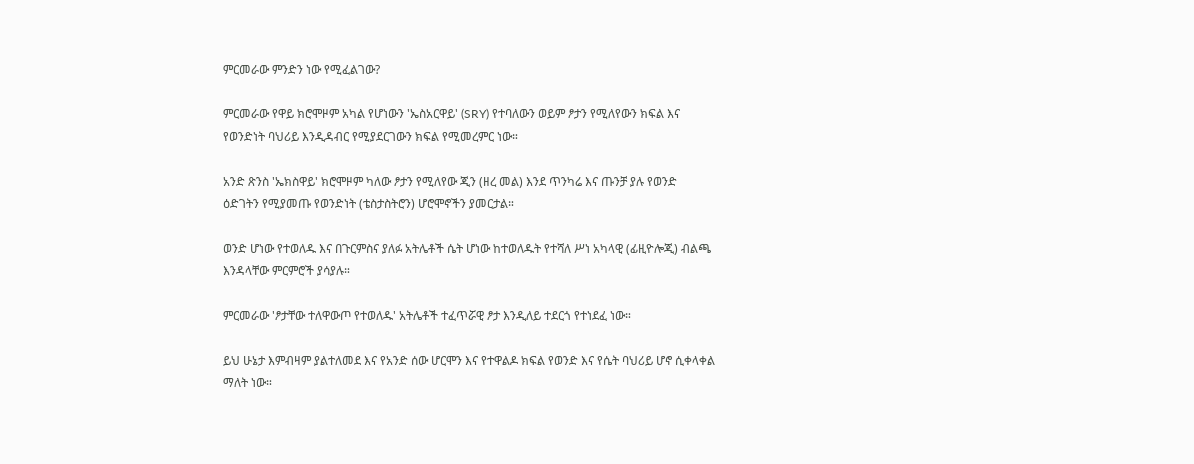ምርመራው ምንድን ነው የሚፈልገው?

ምርመራው የዋይ ክሮሞዞም አካል የሆነውን 'ኤስአርዋይ' (SRY) የተባለውን ወይም ፆታን የሚለየውን ክፍል እና የወንድነት ባህሪይ እንዲዳብር የሚያደርገውን ክፍል የሚመረምር ነው።

አንድ ጽንስ 'ኤክስዋይ' ክሮሞዞም ካለው ፆታን የሚለየው ጂን (ዘረ መል) እንደ ጥንካሬ እና ጡንቻ ያሉ የወንድ ዕድገትን የሚያመጡ የወንድነት (ቴስታስትሮን) ሆሮሞኖችን ያመርታል።

ወንድ ሆነው የተወለዱ እና በጉርምስና ያለፉ አትሌቶች ሴት ሆነው ከተወለዱት የተሻለ ሥነ አካላዊ (ፊዚዮሎጂ) ብልጫ እንዳላቸው ምርምሮች ያሳያሉ።

ምርመራው 'ፆታቸው ተለዋውጦ የተወለዱ' አትሌቶች ተፈጥሯዊ ፆታ እንዲለይ ተደርጎ የተነደፈ ነው።

ይህ ሁኔታ እምብዛም ያልተለመደ እና የአንድ ሰው ሆርሞን እና የተዋልዶ ክፍል የወንድ እና የሴት ባህሪይ ሆኖ ሲቀላቀል ማለት ነው።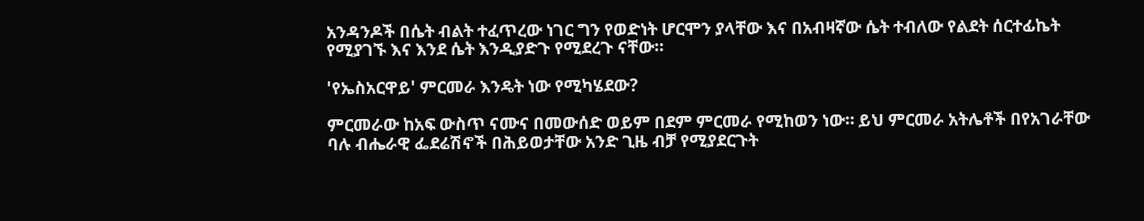አንዳንዶች በሴት ብልት ተፈጥረው ነገር ግን የወድነት ሆርሞን ያላቸው እና በአብዛኛው ሴት ተብለው የልደት ሰርተፊኬት የሚያገኙ እና እንደ ሴት እንዲያድጉ የሚደረጉ ናቸው።

'የኤስአርዋይ' ምርመራ እንዴት ነው የሚካሄደው?

ምርመራው ከአፍ ውስጥ ናሙና በመውሰድ ወይም በደም ምርመራ የሚከወን ነው። ይህ ምርመራ አትሌቶች በየአገራቸው ባሉ ብሔራዊ ፌደሬሽኖች በሕይወታቸው አንድ ጊዜ ብቻ የሚያደርጉት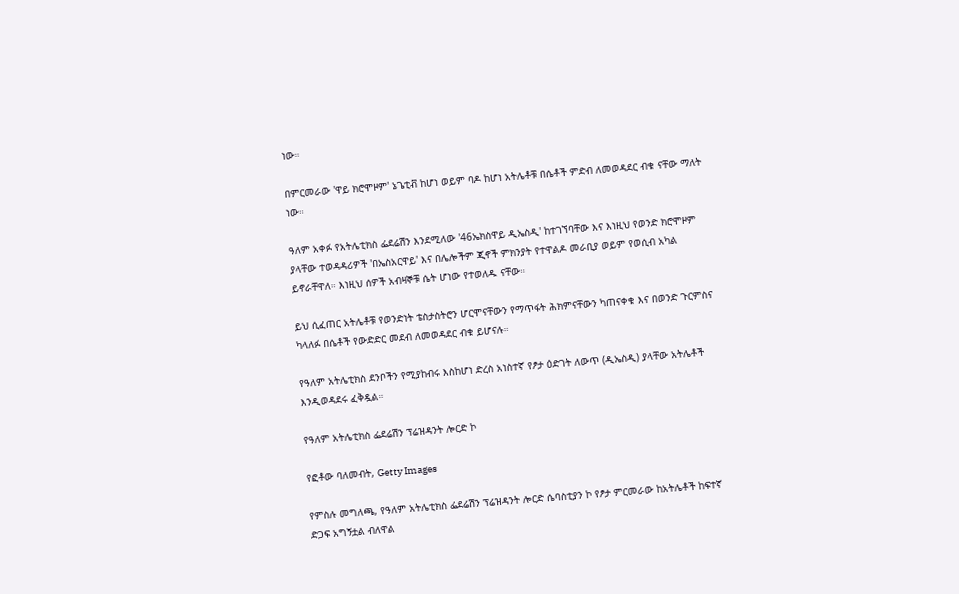ነው።

በምርመራው 'ዋይ ክሮሞዞም' ኔጌቲቭ ከሆነ ወይም ባዶ ከሆነ አትሌቶቹ በሴቶች ምድብ ለመወዳደር ብቁ ናቸው ማለት ነው።

ዓለም አቀፉ የአትሌቲክስ ፌደሬሽን እንደሚለው '46ኤክስዋይ ዲኤስዲ' ከተገኘባቸው እና እነዚህ የወንድ ክሮሞዞም ያላቸው ተወዳዳሪዎች 'በኤስአርዋይ' እና በሌሎችም ጂኖች ምክንያት የተዋልዶ መራቢያ ወይም የወሲብ አካል ይኖራቸዋለ። እነዚህ ሰዎች አብዛኞቹ ሴት ሆነው የተወለዱ ናቸው።

ይህ ሲፈጠር አትሌቶቹ የወንድነት ቴስታስትሮን ሆርሞናቸውን የማጥፋት ሕክምናቸውን ካጠናቀቁ እና በወንድ ጉርምስና ካላለፉ በሴቶች የውድድር መደብ ለመወዳደር ብቁ ይሆናሉ።

የዓለም አትሌቲክስ ደንቦችን የሚያከብሩ እስከሆነ ድረስ አነስተኛ የፆታ ዕድገት ለውጥ (ዲኤስዲ) ያላቸው አትሌቶች እንዲወዳደሩ ፈቅዷል።

የዓለም አትሌቲክስ ፌደሬሽን ፕሬዝዳንት ሎርድ ኮ

የፎቶው ባለመብት, Getty Images

የምስሉ መግለጫ, የዓለም አትሌቲክስ ፌደሬሽን ፕሬዝዳንት ሎርድ ሴባስቲያን ኮ የፆታ ምርመራው ከአትሌቶች ከፍተኛ ድጋፍ አግኝቷል ብለዋል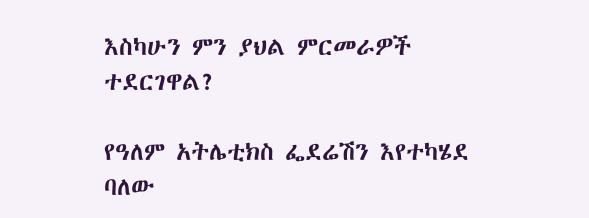እስካሁን ምን ያህል ምርመራዎች ተደርገዋል?

የዓለም አትሌቲክስ ፌደሬሽን እየተካሄደ ባለው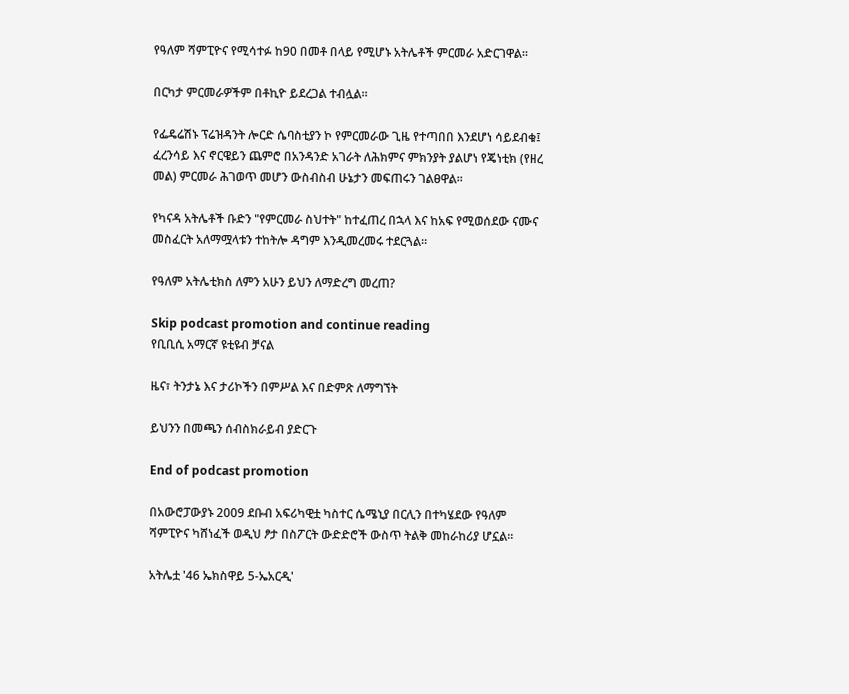የዓለም ሻምፒዮና የሚሳተፉ ከ90 በመቶ በላይ የሚሆኑ አትሌቶች ምርመራ አድርገዋል።

በርካታ ምርመራዎችም በቶኪዮ ይደረጋል ተብሏል።

የፌዴሬሽኑ ፕሬዝዳንት ሎርድ ሴባስቲያን ኮ የምርመራው ጊዜ የተጣበበ እንደሆነ ሳይደብቁ፤ ፈረንሳይ እና ኖርዌይን ጨምሮ በአንዳንድ አገራት ለሕክምና ምክንያት ያልሆነ የጄነቲክ (የዘረ መል) ምርመራ ሕገወጥ መሆን ውስብስብ ሁኔታን መፍጠሩን ገልፀዋል።

የካናዳ አትሌቶች ቡድን "የምርመራ ስህተት" ከተፈጠረ በኋላ እና ከአፍ የሚወሰደው ናሙና መስፈርት አለማሟላቱን ተከትሎ ዳግም እንዲመረመሩ ተደርጓል።

የዓለም አትሌቲክስ ለምን አሁን ይህን ለማድረግ መረጠ?

Skip podcast promotion and continue reading
የቢቢሲ አማርኛ ዩቲዩብ ቻናል

ዜና፣ ትንታኔ እና ታሪኮችን በምሥል እና በድምጽ ለማግኘት

ይህንን በመጫን ሰብስክራይብ ያድርጉ

End of podcast promotion

በአውሮፓውያኑ 2009 ደቡብ አፍሪካዊቷ ካስተር ሴሜኒያ በርሊን በተካሄደው የዓለም ሻምፒዮና ካሸነፈች ወዲህ ፆታ በስፖርት ውድድሮች ውስጥ ትልቅ መከራከሪያ ሆኗል።

አትሌቷ '46 ኤክስዋይ 5-ኤአርዲ'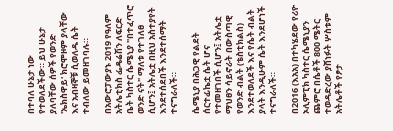በተባለ ሁኔታ ነው የተወለደችው። ይህ ሁኔታ ያለባቸው ሰዎች የወንድ 'ኤክስዋይ' ክሮሞዞም ያላቸው እና አብዛኞቹ ሲወለዱ ሴት ተብለው ይመዘገባሉ።

በአውሮፓውያኑ 2019 የዓለም አትሌቲክስ ፌዴሬሽን ለፍርድ ቤት ካስተር ሴሜኒያ "በተፈጥሮ ወንድ ናት" ማለቱ የተገለፀ ሲሆን፤ አትሌቷ በዚህ አስተያየት እንደተሰደበች እንደተሰማት ተናግራለች።

ሴሜኒያ በሕጋዊ የልደት ሰርተፊኬቷ ሴት ሆና የተመዘገበች ሲሆን፤ አትሌቷ ማህፀን ሳይኖራት በውስጣዊ የወንድ ብልት (ቴስቲክልስ) እንደተወለደች እና የሴት ብልት ያላት እንዲሁም ሴት እንደሆነች ተናግራለች።

በ2016 (እአአ) በተካሄደው የሪዮ ኦሊምፒክ ካስተር ሴሜኒያን ጨምሮ በሴቶች 800 ሜትር ተወዳድረው ያሸነፉት ሦስቱም አትሌቶች የፆታ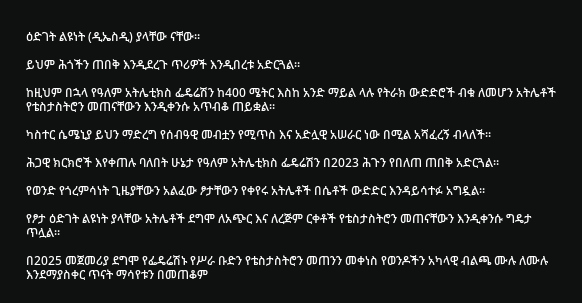ዕድገት ልዩነት (ዲኤስዲ) ያላቸው ናቸው።

ይህም ሕጎችን ጠበቅ እንዲደረጉ ጥሪዎች እንዲበረቱ አድርጓል።

ከዚህም በኋላ የዓለም አትሌቲክስ ፌዴሬሽን ከ400 ሜትር እስከ አንድ ማይል ላሉ የትራክ ውድድሮች ብቁ ለመሆን አትሌቶች የቴስታስትሮን መጠናቸውን እንዲቀንሱ አጥብቆ ጠይቋል።

ካስተር ሴሜኒያ ይህን ማድረግ የሰብዓዊ መብቷን የሚጥስ እና አድሏዊ አሠራር ነው በሚል አሻፈረኝ ብላለች።

ሕጋዊ ክርክሮች እየቀጠሉ ባለበት ሁኔታ የዓለም አትሌቲክስ ፌዴሬሽን በ2023 ሕጉን የበለጠ ጠበቅ አድርጓል።

የወንድ የጎረምሳነት ጊዜያቸውን አልፈው ፆታቸውን የቀየሩ አትሌቶች በሴቶች ውድድር እንዳይሳተፉ አግዷል።

የፆታ ዕድገት ልዩነት ያላቸው አትሌቶች ደግሞ ለአጭር እና ለረጅም ርቀቶች የቴስታስትሮን መጠናቸውን እንዲቀንሱ ግዴታ ጥሏል።

በ2025 መጀመሪያ ደግሞ የፌዴሬሽኑ የሥራ ቡድን የቴስታስትሮን መጠንን መቀነስ የወንዶችን አካላዊ ብልጫ ሙሉ ለሙሉ እንደማያስቀር ጥናት ማሳየቱን በመጠቆም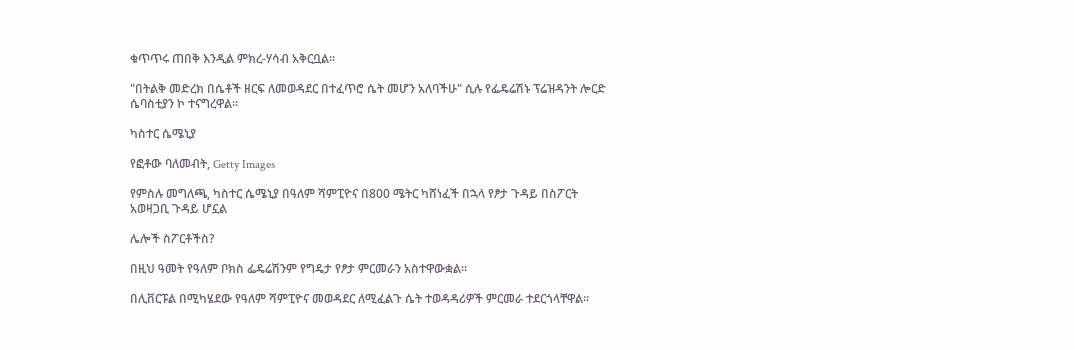ቁጥጥሩ ጠበቅ እንዲል ምክረ-ሃሳብ አቅርቧል።

"በትልቅ መድረክ በሴቶች ዘርፍ ለመወዳደር በተፈጥሮ ሴት መሆን አለባችሁ" ሲሉ የፌዴሬሽኑ ፕሬዝዳንት ሎርድ ሴባስቲያን ኮ ተናግረዋል።

ካስተር ሴሜኒያ

የፎቶው ባለመብት, Getty Images

የምስሉ መግለጫ, ካስተር ሴሜኒያ በዓለም ሻምፒዮና በ800 ሜትር ካሸነፈች በኋላ የፆታ ጉዳይ በስፖርት አወዛጋቢ ጉዳይ ሆኗል

ሌሎች ስፖርቶችስ?

በዚህ ዓመት የዓለም ቦክስ ፌዴሬሽንም የግዴታ የፆታ ምርመራን አስተዋውቋል።

በሊቨርፑል በሚካሄደው የዓለም ሻምፒዮና መወዳደር ለሚፈልጉ ሴት ተወዳዳሪዎች ምርመራ ተደርጎላቸዋል።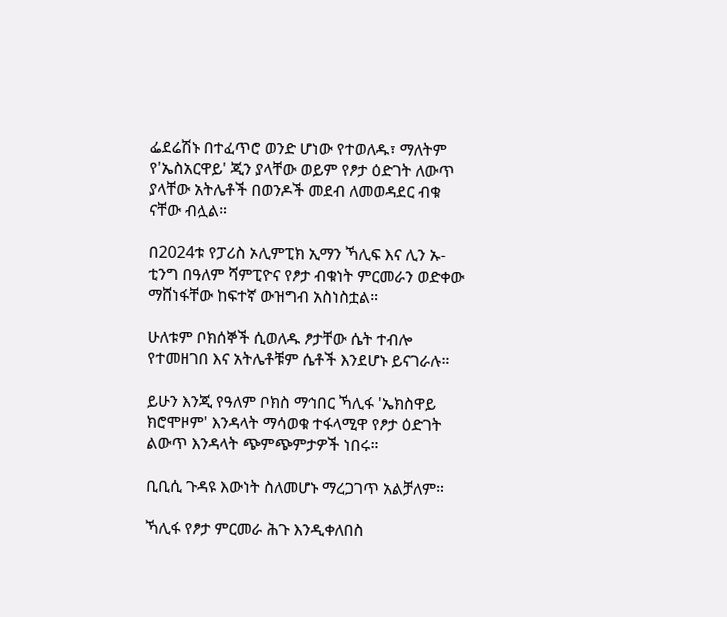ፌደሬሽኑ በተፈጥሮ ወንድ ሆነው የተወለዱ፣ ማለትም የ'ኤስአርዋይ' ጂን ያላቸው ወይም የፆታ ዕድገት ለውጥ ያላቸው አትሌቶች በወንዶች መደብ ለመወዳደር ብቁ ናቸው ብሏል።

በ2024ቱ የፓሪስ ኦሊምፒክ ኢማን ኻሊፍ እና ሊን ኡ-ቲንግ በዓለም ሻምፒዮና የፆታ ብቁነት ምርመራን ወድቀው ማሸነፋቸው ከፍተኛ ውዝግብ አስነስቷል።

ሁለቱም ቦክሰኞች ሲወለዱ ፆታቸው ሴት ተብሎ የተመዘገበ እና አትሌቶቹም ሴቶች እንደሆኑ ይናገራሉ።

ይሁን እንጂ የዓለም ቦክስ ማኅበር ኻሊፋ 'ኤክስዋይ ክሮሞዞም' እንዳላት ማሳወቁ ተፋላሚዋ የፆታ ዕድገት ልውጥ እንዳላት ጭምጭምታዎች ነበሩ።

ቢቢሲ ጉዳዩ እውነት ስለመሆኑ ማረጋገጥ አልቻለም።

ኻሊፋ የፆታ ምርመራ ሕጉ እንዲቀለበስ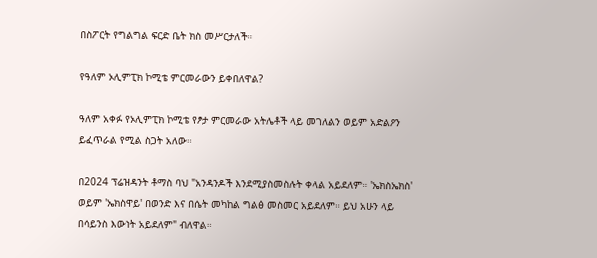በስፖርት የግልግል ፍርድ ቤት ክስ መሥርታለች።

የዓለም ኦሊምፒክ ኮሚቴ ምርመራውን ይቀበለዋል?

ዓለም አቀፉ የኦሊምፒክ ኮሚቴ የፆታ ምርመራው አትሌቶች ላይ መገለልን ወይም አድልዖን ይፈጥራል የሚል ስጋት አለው።

በ2024 ፕሬዝዳንት ቶማስ ባህ "አንዳንዶች እንደሚያስመስሉት ቀላል አይደለም። 'ኤክስኤክስ' ወይም 'ኤክስዋይ' በወንድ እና በሴት መካከል ግልፅ መስመር አይደለም። ይህ አሁን ላይ በሳይንስ እውነት አይደለም" ብለዋል።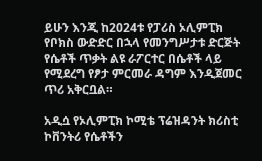ይሁን እንጂ ከ2024ቱ የፓሪስ ኦሊምፒክ የቦክስ ውድድር በኋላ የመንግሥታቱ ድርጅት የሴቶች ጥቃት ልዩ ራፖርተር በሴቶች ላይ የሚደረግ የፆታ ምርመራ ዳግም እንዲጀመር ጥሪ አቅርቧል።

አዲሷ የኦሊምፒክ ኮሚቴ ፕሬዝዳንት ክሪስቲ ኮቨንትሪ የሴቶችን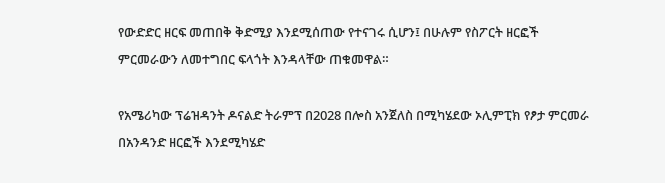የውድድር ዘርፍ መጠበቅ ቅድሚያ እንደሚሰጠው የተናገሩ ሲሆን፤ በሁሉም የስፖርት ዘርፎች ምርመራውን ለመተግበር ፍላጎት እንዳላቸው ጠቁመዋል።

የአሜሪካው ፕሬዝዳንት ዶናልድ ትራምፕ በ2028 በሎስ አንጀለስ በሚካሄደው ኦሊምፒክ የፆታ ምርመራ በአንዳንድ ዘርፎች እንደሚካሄድ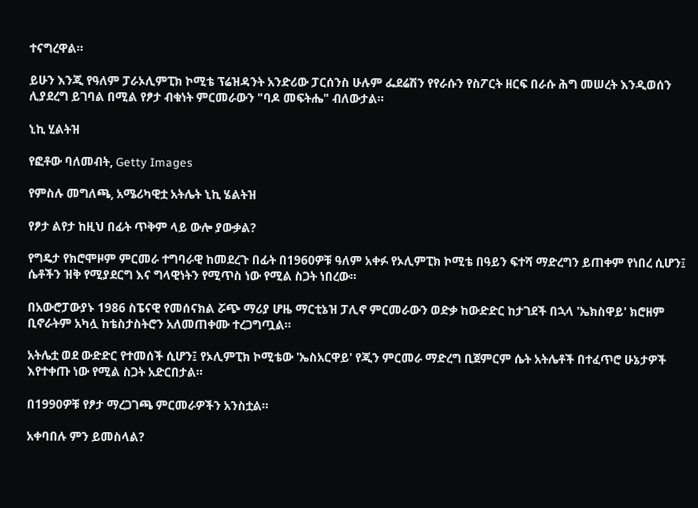ተናግረዋል።

ይሁን እንጂ የዓለም ፓራኦሊምፒክ ኮሚቴ ፕሬዝዳንት አንድሪው ፓርሰንስ ሁሉም ፌደሬሽን የየራሱን የስፖርት ዘርፍ በራሱ ሕግ መሠረት እንዲወሰን ሊያደረግ ይገባል በሚል የፆታ ብቁነት ምርመራውን "ባዶ መፍትሔ" ብለውታል።

ኒኪ ሂልትዝ

የፎቶው ባለመብት, Getty Images

የምስሉ መግለጫ, አሜሪካዊቷ አትሌት ኒኪ ሄልትዝ

የፆታ ልየታ ከዚህ በፊት ጥቅም ላይ ውሎ ያውቃል?

የግዴታ የክሮሞዞም ምርመራ ተግባራዊ ከመደረጉ በፊት በ1960ዎቹ ዓለም አቀፉ የኦሊምፒክ ኮሚቴ በዓይን ፍተሻ ማድረግን ይጠቀም የነበረ ሲሆን፤ ሴቶችን ዝቅ የሚያደርግ እና ግላዊነትን የሚጥስ ነው የሚል ስጋት ነበረው።

በአውሮፓውያኑ 1986 ስፔናዊ የመሰናክል ሯጭ ማሪያ ሆዜ ማርቲኔዝ ፓሊኖ ምርመራውን ወድቃ ከውድድር ከታገደች በኋላ 'ኤክስዋይ' ክሮዘም ቢኖራትም አካሏ ከቴስታስትሮን አለመጠቀሙ ተረጋግጧል።

አትሌቷ ወደ ውድድር የተመሰች ሲሆን፤ የኦሊምፒክ ኮሚቴው 'ኤስአርዋይ' የጂን ምርመራ ማድረግ ቢጀምርም ሴት አትሌቶች በተፈጥሮ ሁኔታዎች እየተቀጡ ነው የሚል ስጋት አድርበታል።

በ1990ዎቹ የፆታ ማረጋገጫ ምርመራዎችን አንስቷል።

አቀባበሉ ምን ይመስላል?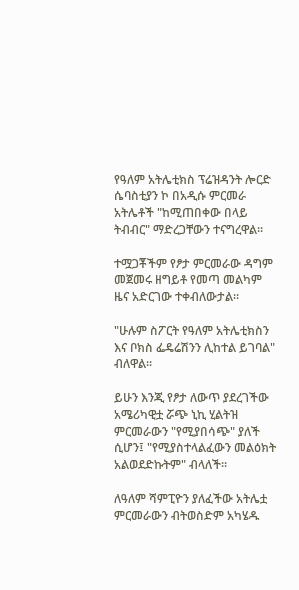የዓለም አትሌቲክስ ፕሬዝዳንት ሎርድ ሴባስቲያን ኮ በአዲሱ ምርመራ አትሌቶች "ከሚጠበቀው በላይ ትብብር" ማድረጋቸውን ተናግረዋል።

ተሟጋቾችም የፆታ ምርመራው ዳግም መጀመሩ ዘግይቶ የመጣ መልካም ዜና አድርገው ተቀብለውታል።

"ሁሉም ስፖርት የዓለም አትሌቲክስን እና ቦክስ ፌዴሬሽንን ሊከተል ይገባል" ብለዋል።

ይሁን እንጂ የፆታ ለውጥ ያደረገችው አሜሪካዊቷ ሯጭ ኒኪ ሂልትዝ ምርመራውን "የሚያበሳጭ" ያለች ሲሆን፤ "የሚያስተላልፈውን መልዕክት አልወደድኩትም" ብላለች።

ለዓለም ሻምፒዮን ያለፈችው አትሌቷ ምርመራውን ብትወስድም አካሄዱ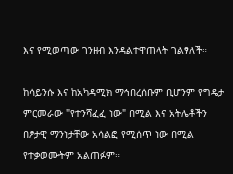እና የሚወጣው ገንዘብ እንዳልተዋጠላት ገልፃለች።

ከሳይንሱ እና ከአካዳሚክ ማኅበረሰቡም ቢሆንም የግዴታ ምርመራው "የተንሻፈፈ ነው" በሚል እና አትሌቶችን በፆታዊ ማንነታቸው አሳልፎ የሚሰጥ ነው በሚል የተቃወሙትም አልጠፉም።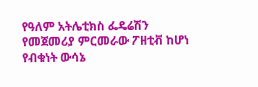የዓለም አትሌቲክስ ፌዴሬሽን የመጀመሪያ ምርመራው ፖዘቲቭ ከሆነ የብቁነት ውሳኔ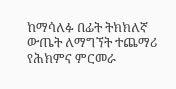ከማሳለፉ በፊት ትክክለኛ ውጤት ለማግኘት ተጨማሪ የሕክምና ምርመራ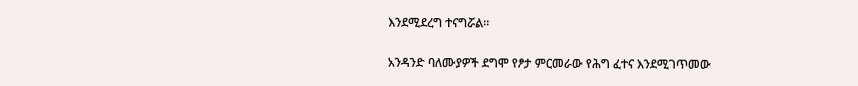እንደሚደረግ ተናግሯል።

አንዳንድ ባለሙያዎች ደግሞ የፆታ ምርመራው የሕግ ፈተና እንደሚገጥመው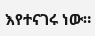እየተናገሩ ነው።